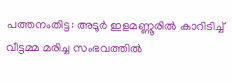പത്തനംതിട്ട: അടൂർ ഇളമണ്ണൂരിൽ കാറിടിച്ച് വീട്ടമ്മ മരിച്ച സംഭവത്തിൽ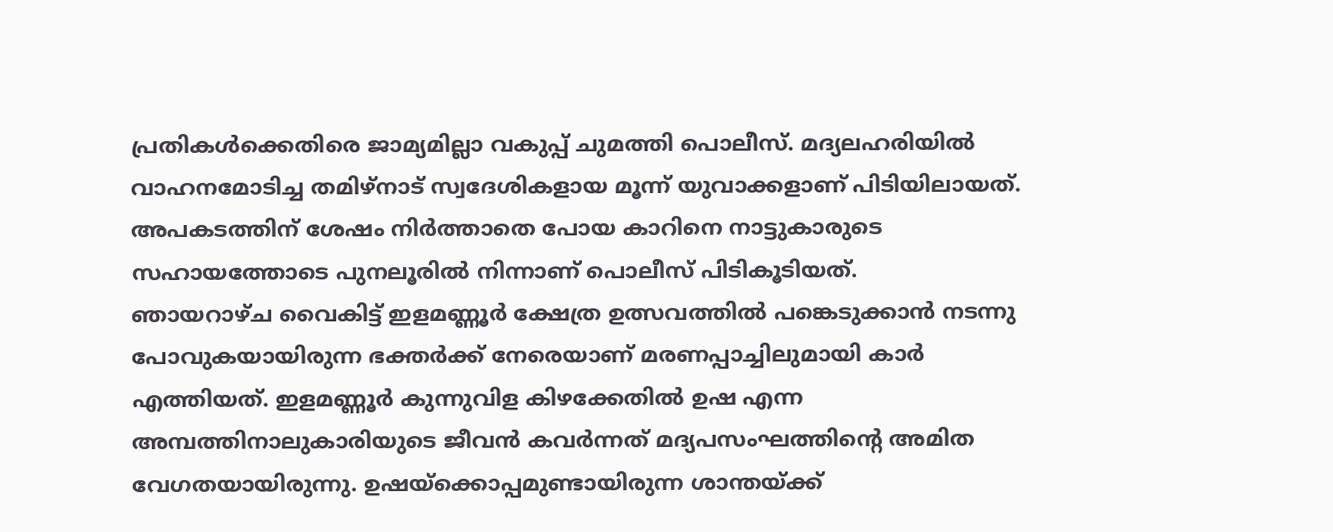പ്രതികൾക്കെതിരെ ജാമ്യമില്ലാ വകുപ്പ് ചുമത്തി പൊലീസ്. മദ്യലഹരിയിൽ വാഹനമോടിച്ച തമിഴ്നാട് സ്വദേശികളായ മൂന്ന് യുവാക്കളാണ് പിടിയിലായത്. അപകടത്തിന് ശേഷം നിർത്താതെ പോയ കാറിനെ നാട്ടുകാരുടെ സഹായത്തോടെ പുനലൂരിൽ നിന്നാണ് പൊലീസ് പിടികൂടിയത്.
ഞായറാഴ്ച വൈകിട്ട് ഇളമണ്ണൂർ ക്ഷേത്ര ഉത്സവത്തിൽ പങ്കെടുക്കാൻ നടന്നു പോവുകയായിരുന്ന ഭക്തർക്ക് നേരെയാണ് മരണപ്പാച്ചിലുമായി കാർ എത്തിയത്. ഇളമണ്ണൂർ കുന്നുവിള കിഴക്കേതിൽ ഉഷ എന്ന അമ്പത്തിനാലുകാരിയുടെ ജീവൻ കവർന്നത് മദ്യപസംഘത്തിന്റെ അമിത വേഗതയായിരുന്നു. ഉഷയ്ക്കൊപ്പമുണ്ടായിരുന്ന ശാന്തയ്ക്ക്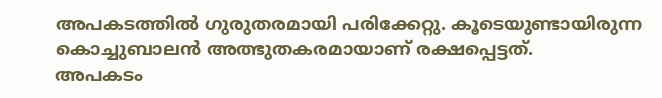അപകടത്തിൽ ഗുരുതരമായി പരിക്കേറ്റു. കൂടെയുണ്ടായിരുന്ന കൊച്ചുബാലൻ അത്ഭുതകരമായാണ് രക്ഷപ്പെട്ടത്.
അപകടം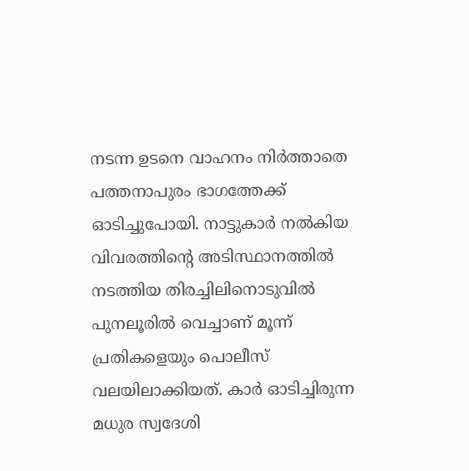നടന്ന ഉടനെ വാഹനം നിർത്താതെ പത്തനാപുരം ഭാഗത്തേക്ക് ഓടിച്ചുപോയി. നാട്ടുകാർ നൽകിയ വിവരത്തിന്റെ അടിസ്ഥാനത്തിൽ നടത്തിയ തിരച്ചിലിനൊടുവിൽ പുനലൂരിൽ വെച്ചാണ് മൂന്ന് പ്രതികളെയും പൊലീസ് വലയിലാക്കിയത്. കാർ ഓടിച്ചിരുന്ന മധുര സ്വദേശി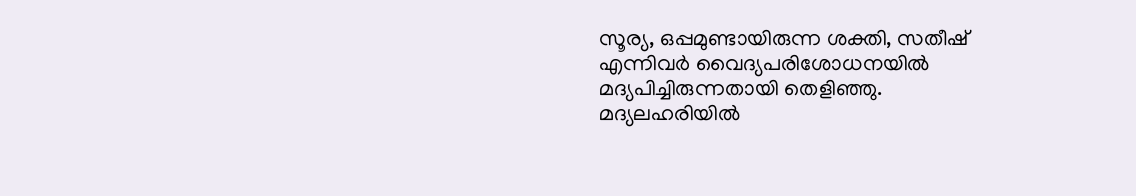സൂര്യ, ഒപ്പമുണ്ടായിരുന്ന ശക്തി, സതീഷ് എന്നിവർ വൈദ്യപരിശോധനയിൽ മദ്യപിച്ചിരുന്നതായി തെളിഞ്ഞു.
മദ്യലഹരിയിൽ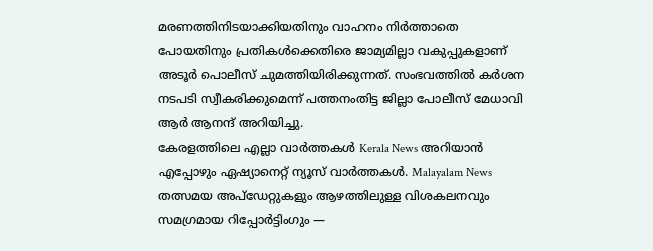മരണത്തിനിടയാക്കിയതിനും വാഹനം നിർത്താതെ പോയതിനും പ്രതികൾക്കെതിരെ ജാമ്യമില്ലാ വകുപ്പുകളാണ് അടൂർ പൊലീസ് ചുമത്തിയിരിക്കുന്നത്. സംഭവത്തിൽ കർശന നടപടി സ്വീകരിക്കുമെന്ന് പത്തനംതിട്ട ജില്ലാ പോലീസ് മേധാവി ആർ ആനന്ദ് അറിയിച്ചു.
കേരളത്തിലെ എല്ലാ വാർത്തകൾ Kerala News അറിയാൻ എപ്പോഴും ഏഷ്യാനെറ്റ് ന്യൂസ് വാർത്തകൾ. Malayalam News തത്സമയ അപ്ഡേറ്റുകളും ആഴത്തിലുള്ള വിശകലനവും സമഗ്രമായ റിപ്പോർട്ടിംഗും —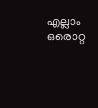എല്ലാം ഒരൊറ്റ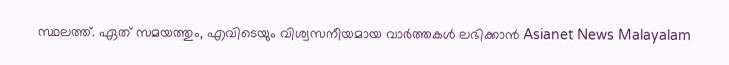സ്ഥലത്ത്. ഏത് സമയത്തും, എവിടെയും വിശ്വസനീയമായ വാർത്തകൾ ലഭിക്കാൻ Asianet News Malayalam